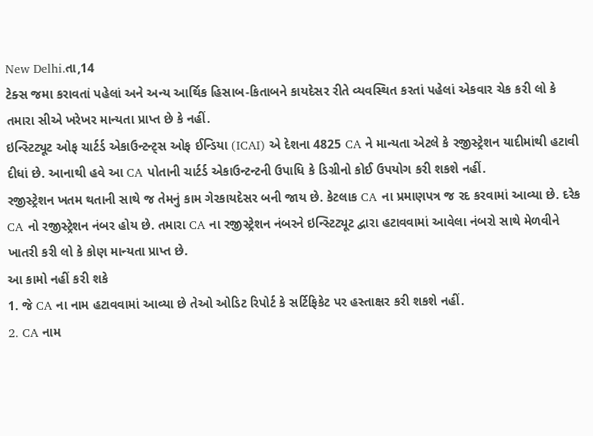New Delhi.તા,14
ટેક્સ જમા કરાવતાં પહેલાં અને અન્ય આર્થિક હિસાબ-કિતાબને કાયદેસર રીતે વ્યવસ્થિત કરતાં પહેલાં એકવાર ચેક કરી લો કે તમારા સીએ ખરેખર માન્યતા પ્રાપ્ત છે કે નહીં.
ઇન્સ્ટિટ્યૂટ ઓફ ચાર્ટર્ડ એકાઉન્ટન્ટ્સ ઓફ ઈન્ડિયા (ICAI) એ દેશના 4825 CA ને માન્યતા એટલે કે રજીસ્ટ્રેશન યાદીમાંથી હટાવી દીધાં છે. આનાથી હવે આ CA પોતાની ચાર્ટર્ડ એકાઉન્ટન્ટની ઉપાધિ કે ડિગ્રીનો કોઈ ઉપયોગ કરી શકશે નહીં.
રજીસ્ટ્રેશન ખતમ થતાની સાથે જ તેમનું કામ ગેરકાયદેસર બની જાય છે. કેટલાક CA ના પ્રમાણપત્ર જ રદ કરવામાં આવ્યા છે. દરેક CA નો રજીસ્ટ્રેશન નંબર હોય છે. તમારા CA ના રજીસ્ટ્રેશન નંબરને ઇન્સ્ટિટ્યૂટ દ્વારા હટાવવામાં આવેલા નંબરો સાથે મેળવીને ખાતરી કરી લો કે કોણ માન્યતા પ્રાપ્ત છે.
આ કામો નહીં કરી શકે
1. જે CA ના નામ હટાવવામાં આવ્યા છે તેઓ ઓડિટ રિપોર્ટ કે સર્ટિફિકેટ પર હસ્તાક્ષર કરી શકશે નહીં.
2. CA નામ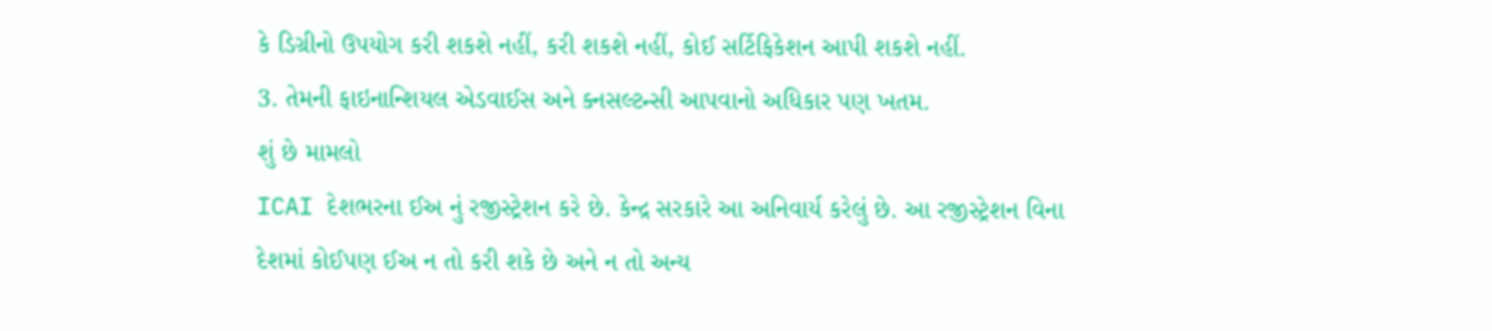કે ડિગ્રીનો ઉપયોગ કરી શકશે નહીં, કરી શકશે નહીં, કોઈ સર્ટિફિકેશન આપી શકશે નહીં.
3. તેમની ફાઇનાન્શિયલ એડવાઈસ અને ક્નસલ્ટન્સી આપવાનો અધિકાર પણ ખતમ.
શું છે મામલો
ICAI દેશભરના ઈઅ નું રજીસ્ટ્રેશન કરે છે. કેન્દ્ર સરકારે આ અનિવાર્ય કરેલું છે. આ રજીસ્ટ્રેશન વિના દેશમાં કોઈપણ ઈઅ ન તો કરી શકે છે અને ન તો અન્ય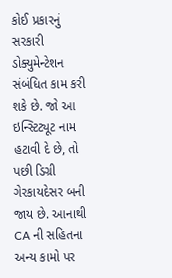કોઈ પ્રકારનું સરકારી ડોક્યુમેન્ટેશન સંબંધિત કામ કરી શકે છે. જો આ ઇન્સ્ટિટ્યૂટ નામ હટાવી દે છે, તો પછી ડિગ્રી ગેરકાયદેસર બની જાય છે. આનાથી CA ની સહિતના અન્ય કામો પર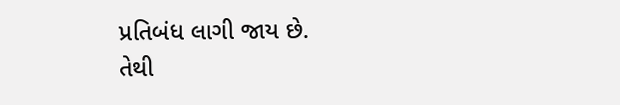પ્રતિબંધ લાગી જાય છે.
તેથી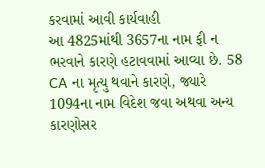કરવામાં આવી કાર્યવાહી
આ 4825માંથી 3657ના નામ ફી ન ભરવાને કારણે હટાવવામાં આવ્યા છે. 58 CA ના મૃત્યુ થવાને કારણે, જ્યારે 1094ના નામ વિદેશ જવા અથવા અન્ય કારણોસર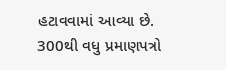હટાવવામાં આવ્યા છે. 300થી વધુ પ્રમાણપત્રો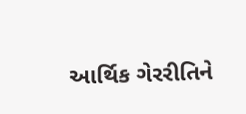આર્થિક ગેરરીતિને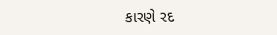કારણે રદ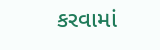કરવામાં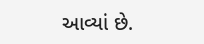આવ્યાં છે.